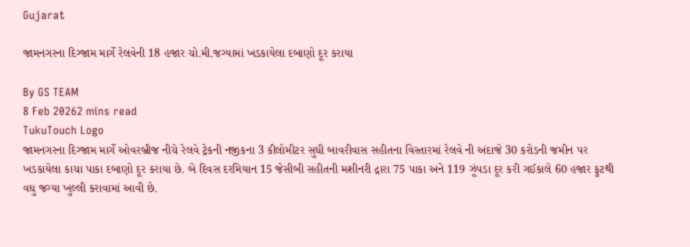Gujarat

જામનગરના દિગ્જામ માર્ગે રેલવેની 18 હજાર ચો.મી.જગ્યામાં ખડકાયેલા દબાણો દૂર કરાયા

By GS TEAM
8 Feb 20262 mins read
TukuTouch Logo
જામનગરના દિગ્જામ માર્ગે ઓવરબ્રીજ નીચે રેલવે ટ્રેકની નજીકના 3 કીલોમીટર સુધી બાવરીવાસ સહીતના વિસ્તારમાં રેલવે ની અંદાજે 30 કરોડની જમીન પર ખડકાયેલા કાચા પાકા દબાણો દૂર કરાયા છે. બે દિવસ દરમિયાન 15 જેસીબી સહીતની મશીનરી દ્રારા 75 પાકા અને 119 ઝૂંપડા દૂર કરી ગઈકાલે 60 હજાર ફુટથી વધુ જગ્યા ખુલ્લી કરાવામાં આવી છે.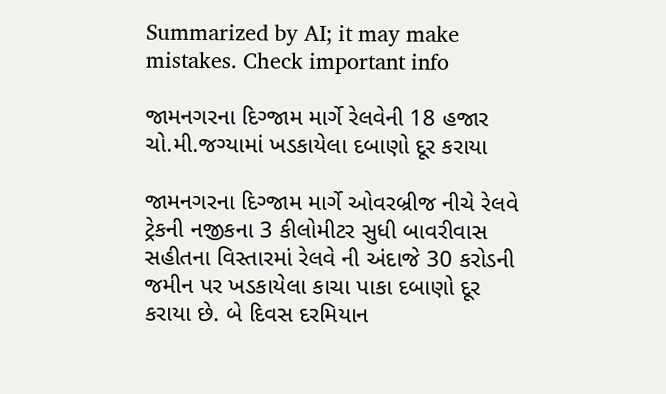Summarized by AI; it may make mistakes. Check important info

જામનગરના દિગ્જામ માર્ગે રેલવેની 18 હજાર ચો.મી.જગ્યામાં ખડકાયેલા દબાણો દૂર કરાયા

જામનગરના દિગ્જામ માર્ગે ઓવરબ્રીજ નીચે રેલવે ટ્રેકની નજીકના 3 કીલોમીટર સુધી બાવરીવાસ સહીતના વિસ્તારમાં રેલવે ની અંદાજે 30 કરોડની જમીન પર ખડકાયેલા કાચા પાકા દબાણો દૂર કરાયા છે. બે દિવસ દરમિયાન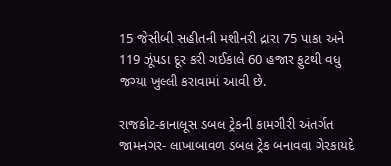15 જેસીબી સહીતની મશીનરી દ્રારા 75 પાકા અને 119 ઝૂંપડા દૂર કરી ગઈકાલે 60 હજાર ફુટથી વધુ જગ્યા ખુલ્લી કરાવામાં આવી છે.

રાજકોટ-કાનાલૂસ ડબલ ટ્રેકની કામગીરી અંતર્ગત જામનગર- લાખાબાવળ ડબલ ટ્રેક બનાવવા ગેરકાયદે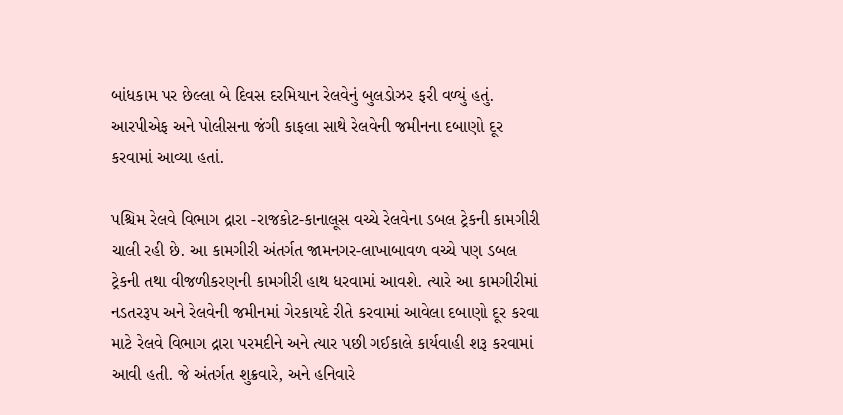બાંધકામ પર છેલ્લા બે દિવસ દરમિયાન રેલવેનું બુલડોઝર ફરી વળ્યું હતું. આરપીએફ અને પોલીસના જંગી કાફલા સાથે રેલવેની જમીનના દબાણો દૂર  કરવામાં આવ્યા હતાં.

પશ્ચિમ રેલવે વિભાગ દ્રારા -રાજકોટ-કાનાલૂસ વચ્ચે રેલવેના ડબલ ટ્રેકની કામગીરી ચાલી રહી છે. આ કામગીરી અંતર્ગત જામનગર-લાખાબાવળ વચ્ચે પણ ડબલ ટ્રેકની તથા વીજળીકરણની કામગીરી હાથ ધરવામાં આવશે. ત્યારે આ કામગીરીમાં નડતરરૂપ અને રેલવેની જમીનમાં ગેરકાયદે રીતે કરવામાં આવેલા દબાણો દૂર કરવા માટે રેલવે વિભાગ દ્રારા પરમદીને અને ત્યાર પછી ગઈકાલે કાર્યવાહી શરૂ કરવામાં આવી હતી. જે અંતર્ગત શુક્રવારે, અને હનિવારે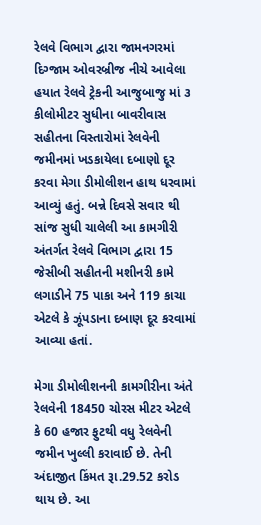રેલવે વિભાગ દ્વારા જામનગરમાં દિગ્જામ ઓવરબ્રીજ નીચે આવેલા હયાત રેલવે ટ્રેકની આજુબાજુ માં ૩ કીલોમીટર સુધીના બાવરીવાસ સહીતના વિસ્તારોમાં રેલવેની જમીનમાં ખડકાયેલા દબાણો દૂર કરવા મેગા ડીમોલીશન હાથ ધરવામાં આવ્યું હતું. બન્ને દિવસે સવાર થી સાંજ સુધી ચાલેલી આ કામગીરી અંતર્ગત રેલવે વિભાગ દ્વારા 15 જેસીબી સહીતની મશીનરી કામે લગાડીને 75 પાકા અને 119 કાચા એટલે કે ઝૂંપડાના દબાણ દૂર કરવામાં આવ્યા હતાં.

મેગા ડીમોલીશનની કામગીરીના અંતે રેલવેની 18450 ચોરસ મીટર એટલે કે 60 હજાર ફુટથી વધુ રેલવેની  જમીન ખુલ્લી કરાવાઈ છે. તેની અંદાજીત કિંમત રૂા.29.52 કરોડ થાય છે. આ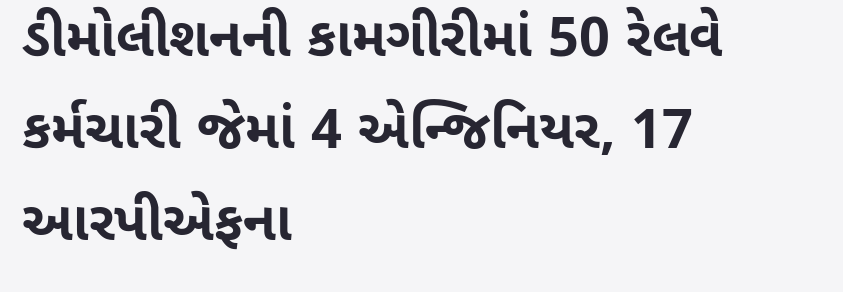ડીમોલીશનની કામગીરીમાં 50 રેલવે કર્મચારી જેમાં 4 એન્જિનિયર, 17 આરપીએફના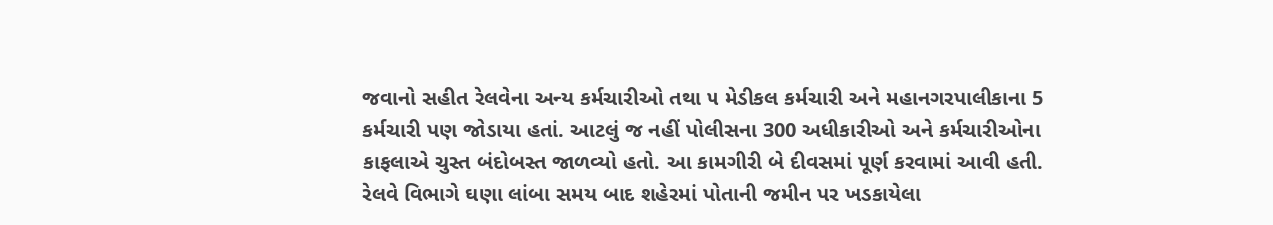જવાનો સહીત રેલવેના અન્ય કર્મચારીઓ તથા ૫ મેડીકલ કર્મચારી અને મહાનગરપાલીકાના 5 કર્મચારી પણ જોડાયા હતાં. આટલું જ નહીં પોલીસના 300 અધીકારીઓ અને કર્મચારીઓના કાફલાએ ચુસ્ત બંદોબસ્ત જાળવ્યો હતો. આ કામગીરી બે દીવસમાં પૂર્ણ કરવામાં આવી હતી. રેલવે વિભાગે ઘણા લાંબા સમય બાદ શહેરમાં પોતાની જમીન પર ખડકાયેલા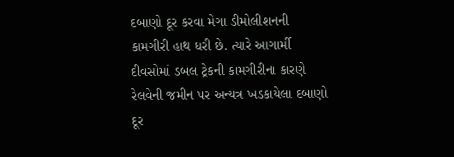દબાણો દૂર કરવા મેગા ડીમોલીશનની કામગીરી હાથ ધરી છે. ત્યારે આગાર્મી દીવસોમાં ડબલ ટ્રેકની કામગીરીના કારણે રેલવેની જમીન પર અન્યત્ર ખડકાયેલા દબાણો દૂર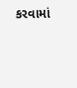કરવામાં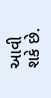આવી શકે છે.